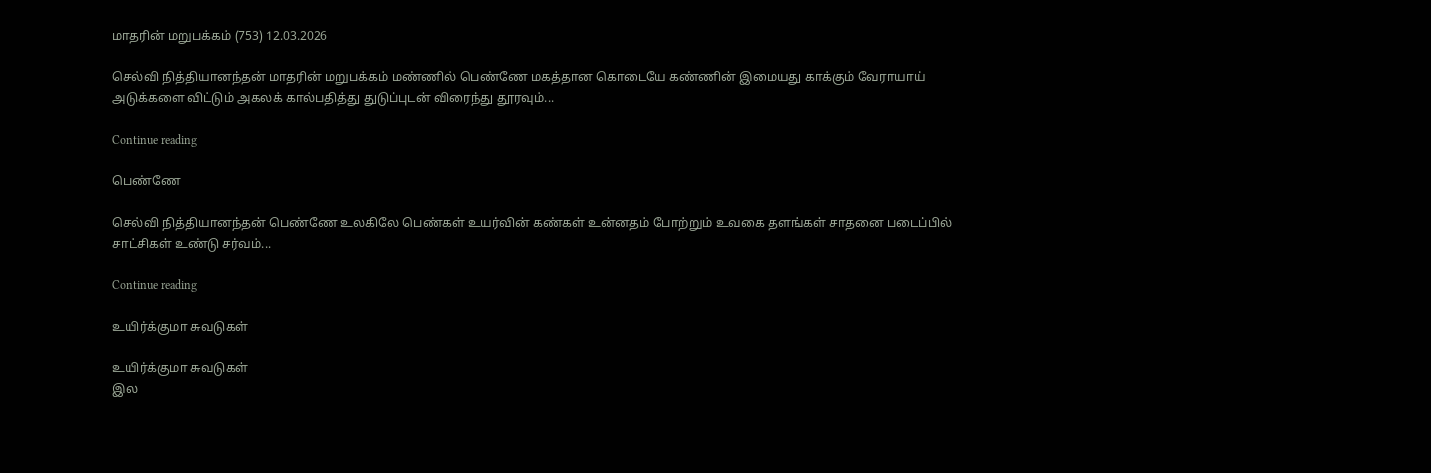மாதரின் மறுபக்கம் (753) 12.03.2026

செல்வி நித்தியானந்தன் மாதரின் மறுபக்கம் மண்ணில் பெண்ணே மகத்தான கொடையே கண்ணின் இமையது காக்கும் வேராயாய் அடுக்களை விட்டும் அகலக் கால்பதித்து துடுப்புடன் விரைந்து தூரவும்...

Continue reading

பெண்ணே

செல்வி நித்தியானந்தன் பெண்ணே உலகிலே பெண்கள் உயர்வின் கண்கள் உன்னதம் போற்றும் உவகை தளங்கள் சாதனை படைப்பில் சாட்சிகள் உண்டு சர்வம்...

Continue reading

உயிர்க்குமா சுவடுகள்

உயிர்க்குமா சுவடுகள்
இல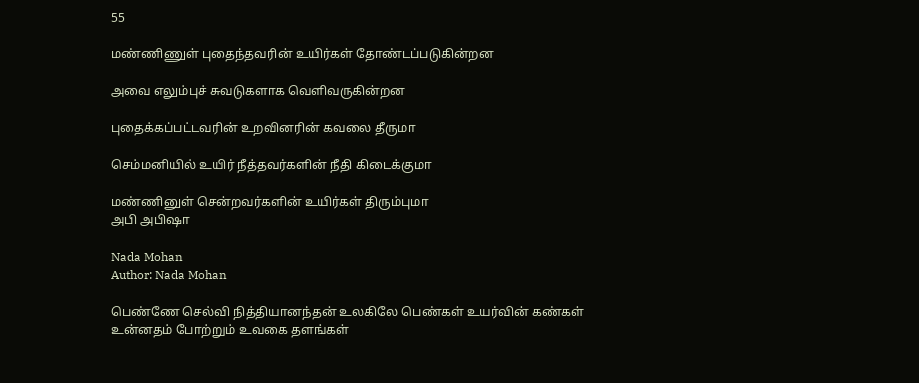55

மண்ணிணுள் புதைந்தவரின் உயிர்கள் தோண்டப்படுகின்றன

அவை எலும்புச் சுவடுகளாக வெளிவருகின்றன

புதைக்கப்பட்டவரின் உறவினரின் கவலை தீருமா

செம்மனியில் உயிர் நீத்தவர்களின் நீதி கிடைக்குமா

மண்ணினுள் சென்றவர்களின் உயிர்கள் திரும்புமா
அபி அபிஷா

Nada Mohan
Author: Nada Mohan

பெண்ணே செல்வி நித்தியானந்தன் உலகிலே பெண்கள் உயர்வின் கண்கள் உன்னதம் போற்றும் உவகை தளங்கள்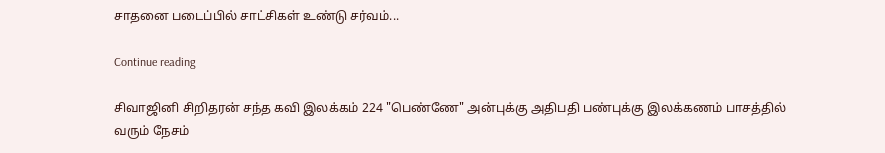சாதனை படைப்பில் சாட்சிகள் உண்டு சர்வம்...

Continue reading

சிவாஜினி சிறிதரன் சந்த கவி இலக்கம் 224 "பெண்ணே" அன்புக்கு அதிபதி பண்புக்கு இலக்கணம் பாசத்தில் வரும் நேசம்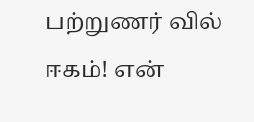பற்றுணர் வில் ஈகம்! என்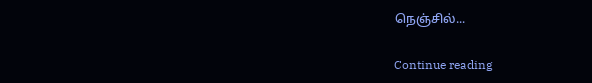நெஞ்சில்...

Continue reading